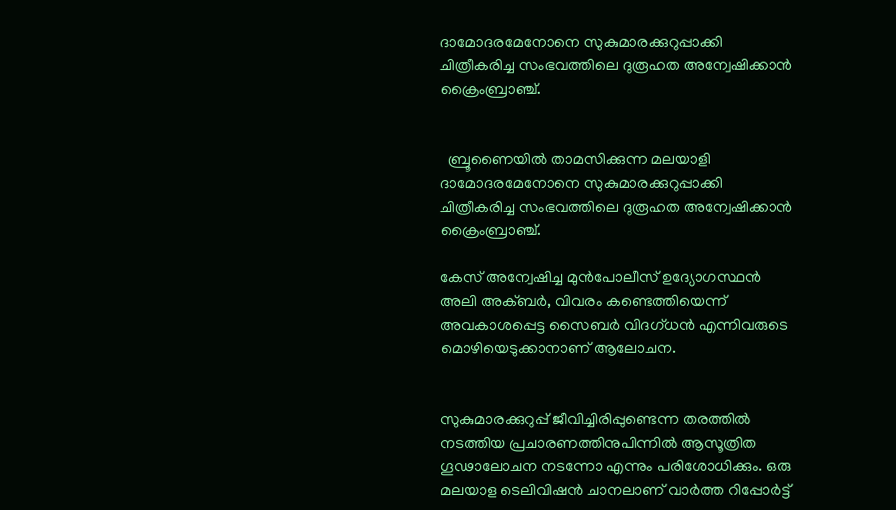ദാമോദരമേനോനെ സുകുമാരക്കുറുപ്പാക്കി ചിത്രീകരിച്ച സംഭവത്തിലെ ദുരൂഹത അന്വേഷിക്കാൻ ക്രൈംബ്രാഞ്ച്.


  ബ്രൂണൈയിൽ താമസിക്കുന്ന മലയാളി ദാമോദരമേനോനെ സുകുമാരക്കുറുപ്പാക്കി ചിത്രീകരിച്ച സംഭവത്തിലെ ദുരൂഹത അന്വേഷിക്കാൻ ക്രൈംബ്രാഞ്ച്.

കേസ് അന്വേഷിച്ച മുൻപോലീസ് ഉദ്യോഗസ്ഥൻ അലി അക്ബർ, വിവരം കണ്ടെത്തിയെന്ന് അവകാശപ്പെട്ട സൈബർ വിദഗ്‌ധൻ എന്നിവരുടെ മൊഴിയെടുക്കാനാണ് ആലോചന.


സുകുമാരക്കുറുപ്പ് ജീവിച്ചിരിപ്പുണ്ടെന്ന തരത്തിൽ നടത്തിയ പ്രചാരണത്തിനുപിന്നിൽ ആസൂത്രിത ഗൂഢാലോചന നടന്നോ എന്നും പരിശോധിക്കും. ഒരു മലയാള ടെലിവിഷൻ ചാനലാണ് വാർത്ത റിപ്പോർട്ട്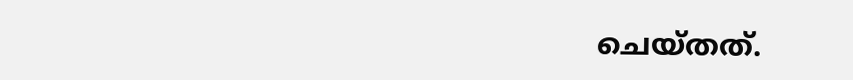ചെയ്തത്.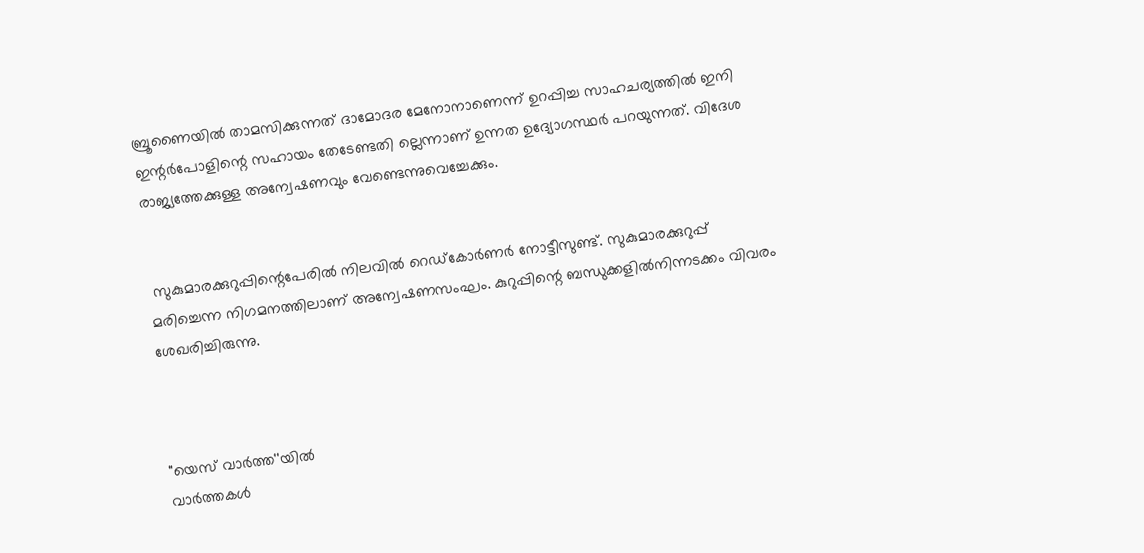ബ്രൂണൈയിൽ താമസിക്കുന്നത് ദാമോദര മേനോനാണെന്ന് ഉറപ്പിച്ച സാഹചര്യത്തിൽ ഇനി ഇന്റർപോളിന്റെ സഹായം തേടേണ്ടതി ല്ലെന്നാണ് ഉന്നത ഉദ്യോഗസ്ഥർ പറയുന്നത്. വിദേശ രാജ്യത്തേക്കുള്ള അന്വേഷണവും വേണ്ടെന്നുവെച്ചേക്കും.


 സുകുമാരക്കുറുപ്പിന്റെപേരിൽ നിലവിൽ റെഡ്‌കോർണർ നോട്ടീസുണ്ട്. സുകുമാരക്കുറുപ്പ് മരിച്ചെന്ന നിഗമനത്തിലാണ് അന്വേഷണസംഘം. കുറുപ്പിന്റെ ബന്ധുക്കളിൽനിന്നടക്കം വിവരം ശേഖരിച്ചിരുന്നു.



"യെസ് വാർത്ത''യിൽ
വാർത്തകൾ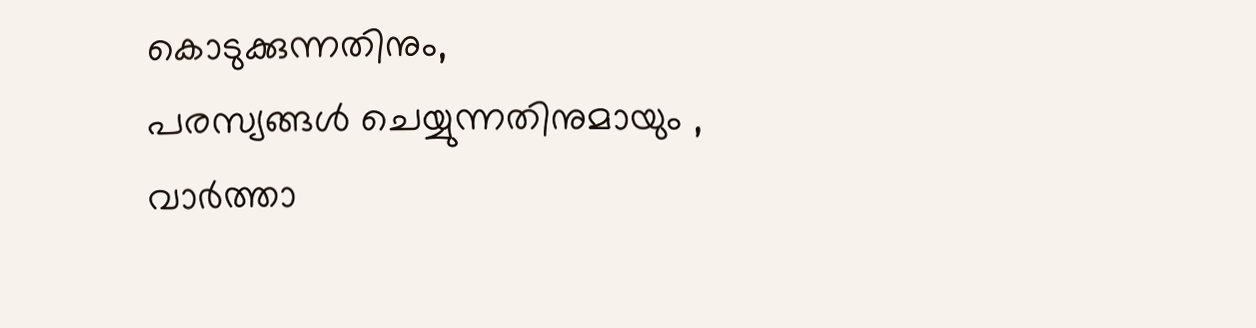കൊടുക്കുന്നതിനും,
പരസ്യങ്ങൾ ചെയ്യുന്നതിനുമായും ,
വാർത്താ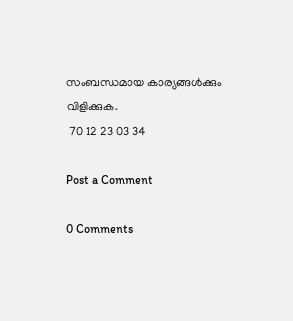സംബന്ധമായ കാര്യങ്ങൾക്കും
വിളിക്കുക.
 70 12 23 03 34

Post a Comment

0 Comments